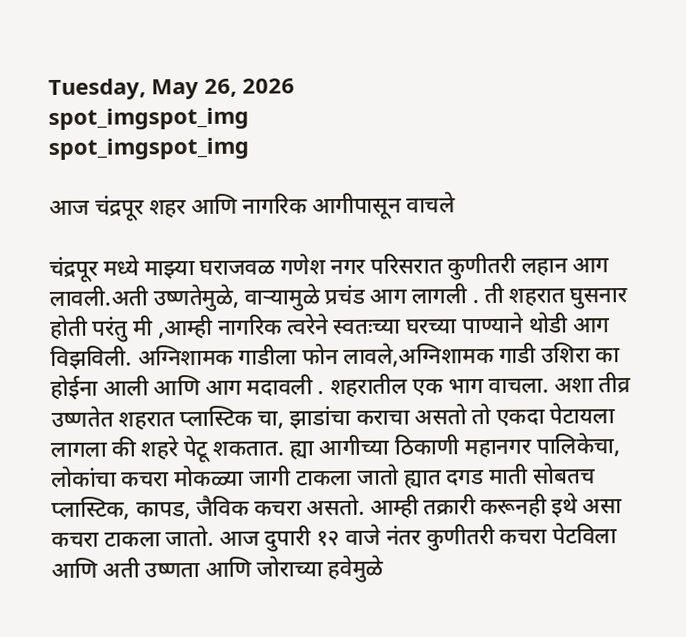Tuesday, May 26, 2026
spot_imgspot_img
spot_imgspot_img

आज चंद्रपूर शहर आणि नागरिक आगीपासून वाचले

चंद्रपूर मध्ये माझ्या घराजवळ गणेश नगर परिसरात कुणीतरी लहान आग लावली.अती उष्णतेमुळे, वाऱ्यामुळे प्रचंड आग लागली . ती शहरात घुसनार होती परंतु मी ,आम्ही नागरिक त्वरेने स्वतःच्या घरच्या पाण्याने थोडी आग विझविली. अग्निशामक गाडीला फोन लावले,अग्निशामक गाडी उशिरा का होईना आली आणि आग मदावली . शहरातील एक भाग वाचला. अशा तीव्र उष्णतेत शहरात प्लास्टिक चा, झाडांचा कराचा असतो तो एकदा पेटायला लागला की शहरे पेटू शकतात. ह्या आगीच्या ठिकाणी महानगर पालिकेचा, लोकांचा कचरा मोकळ्या जागी टाकला जातो ह्यात दगड माती सोबतच प्लास्टिक, कापड, जैविक कचरा असतो. आम्ही तक्रारी करूनही इथे असा कचरा टाकला जातो. आज दुपारी १२ वाजे नंतर कुणीतरी कचरा पेटविला आणि अती उष्णता आणि जोराच्या हवेमुळे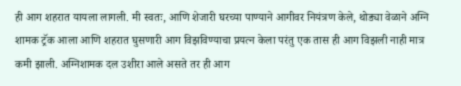ही आग शहरात यायला लागली. मी स्वतः, आणि शेजारी घरच्या पाण्याने आगीवर नियंत्रण केले, थोड्या वेळाने अग्नि शामक ट्रॅक आला आणि शहरात घुसणारी आग विझविण्याचा प्रयत्न केला परंतु एक तास ही आग विझली नाही मात्र कमी झाली. अग्निशामक दल उशीरा आले असते तर ही आग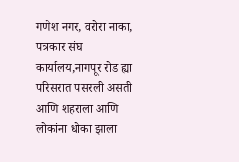गणेश नगर, वरोरा नाका, पत्रकार संघ कार्यालय,नागपूर रोड ह्या परिसरात पसरली असती आणि शहराला आणि लोकांना धोका झाला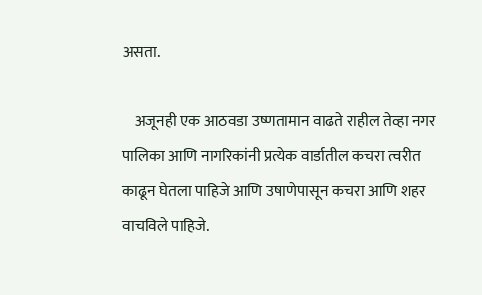असता.

    अजूनही एक आठवडा उष्णतामान वाढते राहील तेव्हा नगर पालिका आणि नागरिकांनी प्रत्येक वार्डातील कचरा त्वरीत काढून घेतला पाहिजे आणि उषाणेपासून कचरा आणि शहर वाचविले पाहिजे.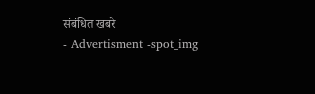संबंधित खबरे
- Advertisment -spot_img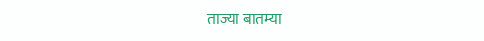ताज्या बातम्या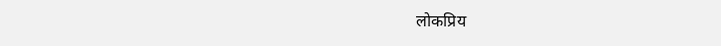लोकप्रिय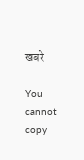खबरे

You cannot copy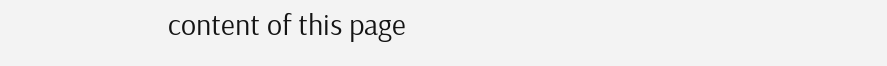content of this page